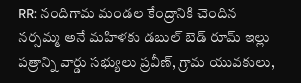RR: నందిగామ మండల కేంద్రానికి చెందిన నర్సమ్మ అనే మహిళకు డబుల్ బెడ్ రూమ్ ఇల్లు పత్రాన్ని వార్డు సభ్యులు ప్రవీణ్, గ్రామ యువకులు,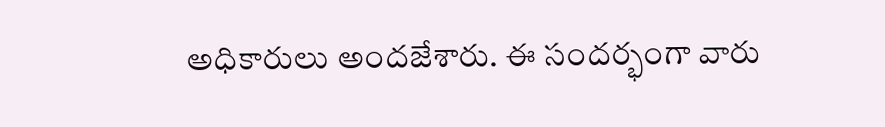అధికారులు అందజేశారు. ఈ సందర్భంగా వారు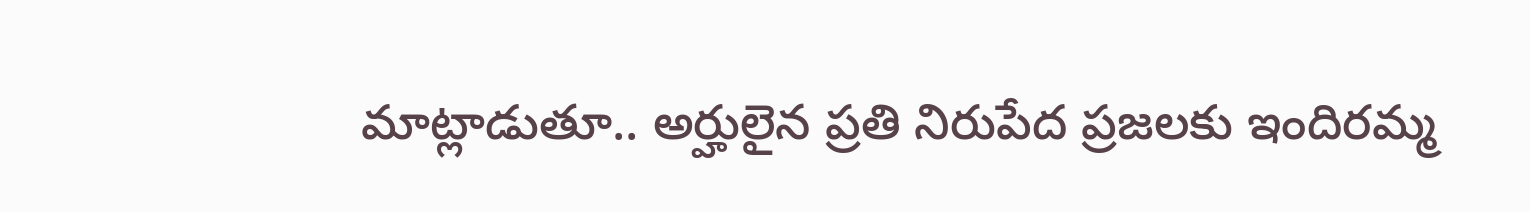మాట్లాడుతూ.. అర్హులైన ప్రతి నిరుపేద ప్రజలకు ఇందిరమ్మ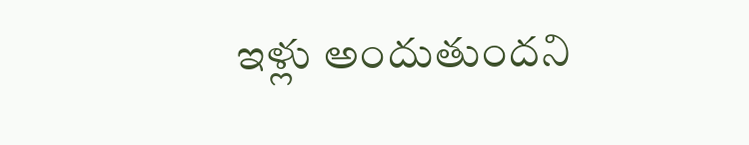ఇళ్లు అందుతుందని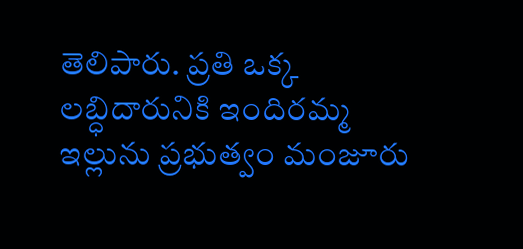తెలిపారు. ప్రతి ఒక్క లబ్ధిదారునికి ఇందిరమ్మ ఇల్లును ప్రభుత్వం మంజూరు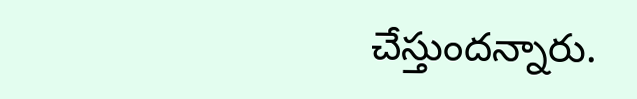చేస్తుందన్నారు.